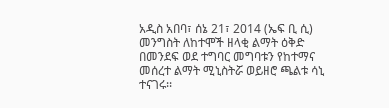አዲስ አበባ፣ ሰኔ 21፣ 2014 (ኤፍ ቢ ሲ) መንግስት ለከተሞች ዘላቂ ልማት ዕቅድ በመንደፍ ወደ ተግባር መግባቱን የከተማና መሰረተ ልማት ሚኒስትሯ ወይዘሮ ጫልቱ ሳኒ ተናገሩ፡፡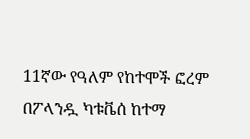11ኛው የዓለም የከተሞች ፎረም በፖላንዷ ካቱቬሰ ከተማ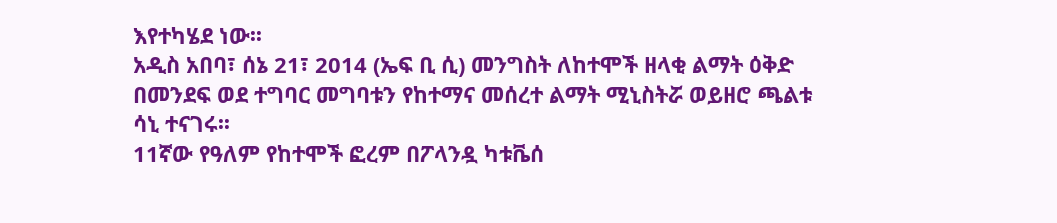እየተካሄደ ነው፡፡
አዲስ አበባ፣ ሰኔ 21፣ 2014 (ኤፍ ቢ ሲ) መንግስት ለከተሞች ዘላቂ ልማት ዕቅድ በመንደፍ ወደ ተግባር መግባቱን የከተማና መሰረተ ልማት ሚኒስትሯ ወይዘሮ ጫልቱ ሳኒ ተናገሩ፡፡
11ኛው የዓለም የከተሞች ፎረም በፖላንዷ ካቱቬሰ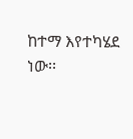ከተማ እየተካሄደ ነው፡፡